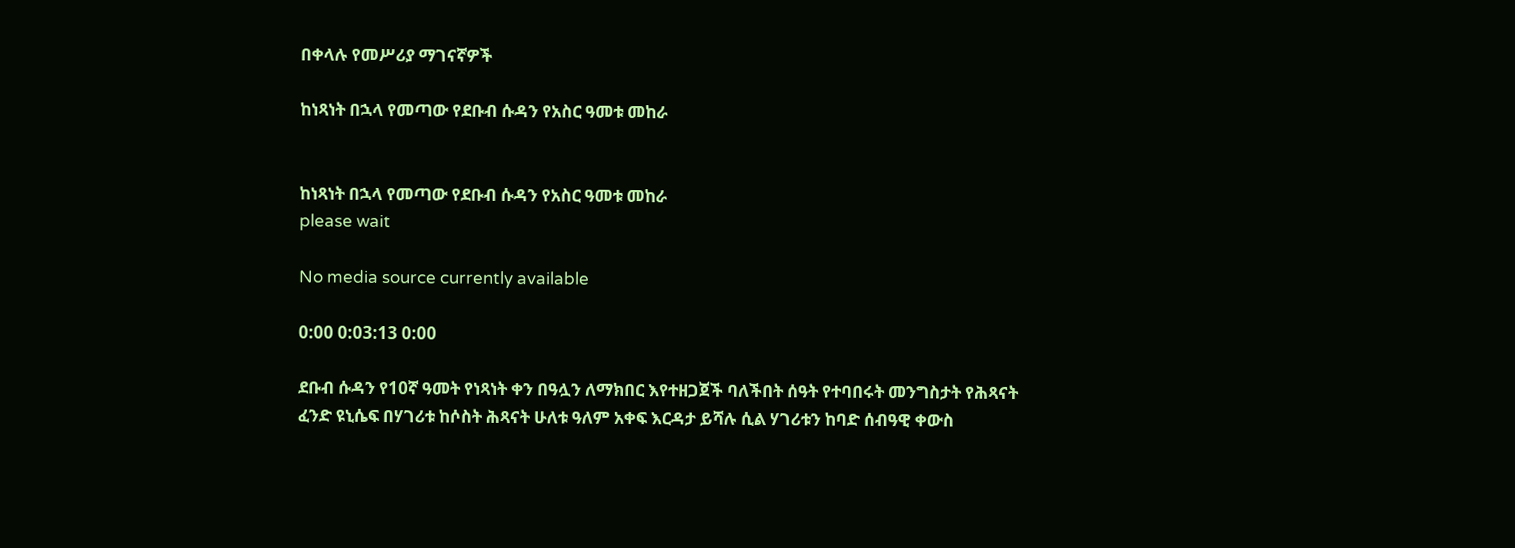በቀላሉ የመሥሪያ ማገናኛዎች

ከነጻነት በኋላ የመጣው የደቡብ ሱዳን የአስር ዓመቱ መከራ


ከነጻነት በኋላ የመጣው የደቡብ ሱዳን የአስር ዓመቱ መከራ
please wait

No media source currently available

0:00 0:03:13 0:00

ደቡብ ሱዳን የ10ኛ ዓመት የነጻነት ቀን በዓሏን ለማክበር እየተዘጋጀች ባለችበት ሰዓት የተባበሩት መንግስታት የሕጻናት ፈንድ ዩኒሴፍ በሃገሪቱ ከሶስት ሕጻናት ሁለቱ ዓለም አቀፍ እርዳታ ይሻሉ ሲል ሃገሪቱን ከባድ ሰብዓዊ ቀውስ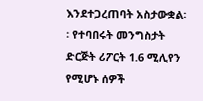እንደተጋረጠባት አስታውቋል፡፡ የተባበሩት መንግስታት ድርጅት ሪፖርት 1.6 ሚሊየን የሚሆኑ ሰዎች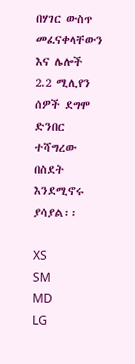በሃገር ውስጥ መፈናቀላቸውን እና ሌሎች 2.2 ሚሊየን ሰዎች ደግሞ ድንበር ተሻግረው በስደት እንደሚኖሩ ያሳያል፡፡

XS
SM
MD
LG